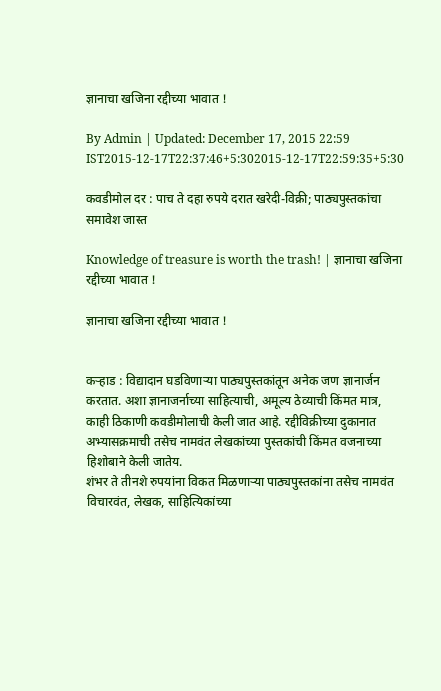ज्ञानाचा खजिना रद्दीच्या भावात !

By Admin | Updated: December 17, 2015 22:59 IST2015-12-17T22:37:46+5:302015-12-17T22:59:35+5:30

कवडीमोल दर : पाच ते दहा रुपये दरात खरेदी-विक्री; पाठ्यपुस्तकांचा समावेश जास्त

Knowledge of treasure is worth the trash! | ज्ञानाचा खजिना रद्दीच्या भावात !

ज्ञानाचा खजिना रद्दीच्या भावात !


कऱ्हाड : विद्यादान घडविणाऱ्या पाठ्यपुस्तकांतून अनेक जण ज्ञानार्जन करतात. अशा ज्ञानाजर्नाच्या साहित्याची, अमूल्य ठेव्याची किंमत मात्र, काही ठिकाणी कवडीमोलाची केली जात आहे. रद्दीविक्रीच्या दुकानात अभ्यासक्रमाची तसेच नामवंत लेखकांच्या पुस्तकांची किंमत वजनाच्या हिशोबाने केली जातेय.
शंभर ते तीनशे रुपयांना विकत मिळणाऱ्या पाठ्यपुस्तकांना तसेच नामवंत विचारवंत, लेखक, साहित्यिकांच्या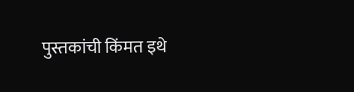पुस्तकांची किंमत इथे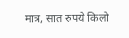मात्र, सात रुपये किलो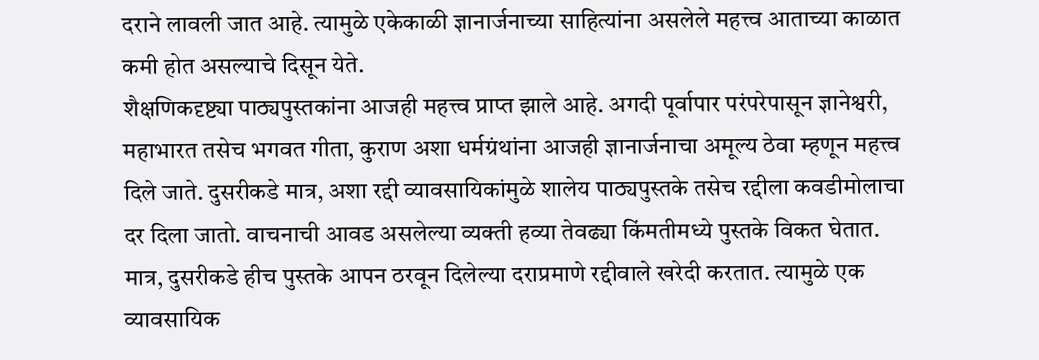दराने लावली जात आहे. त्यामुळे एकेकाळी ज्ञानार्जनाच्या साहित्यांना असलेले महत्त्व आताच्या काळात कमी होत असल्याचे दिसून येते.
शैक्षणिकदृष्ट्या पाठ्यपुस्तकांना आजही महत्त्व प्राप्त झाले आहे. अगदी पूर्वापार परंपरेपासून ज्ञानेश्वरी, महाभारत तसेच भगवत गीता, कुराण अशा धर्मग्रंथांना आजही ज्ञानार्जनाचा अमूल्य ठेवा म्हणून महत्त्व दिले जाते. दुसरीकडे मात्र, अशा रद्दी व्यावसायिकांमुळे शालेय पाठ्यपुस्तके तसेच रद्दीला कवडीमोलाचा दर दिला जातो. वाचनाची आवड असलेल्या व्यक्ती हव्या तेवढ्या किंमतीमध्ये पुस्तके विकत घेतात. मात्र, दुसरीकडे हीच पुस्तके आपन ठरवून दिलेल्या दराप्रमाणे रद्दीवाले खरेदी करतात. त्यामुळे एक व्यावसायिक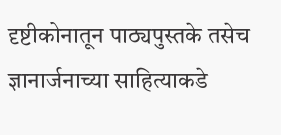दृष्टीकोनातून पाठ्यपुस्तके तसेच ज्ञानार्जनाच्या साहित्याकडे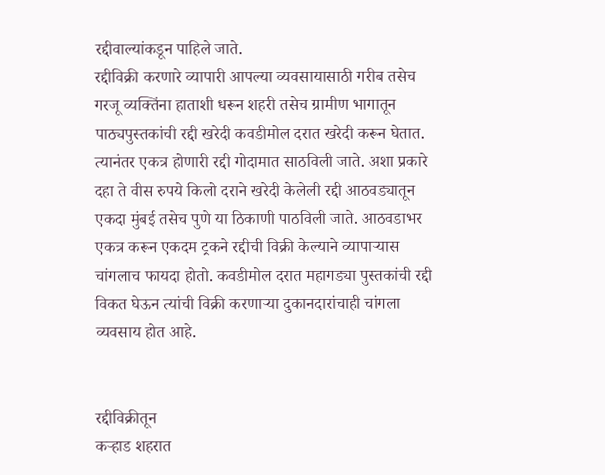रद्दीवाल्यांकडून पाहिले जाते.
रद्दीविक्री करणारे व्यापारी आपल्या व्यवसायासाठी गरीब तसेच गरजू व्यक्तिंना हाताशी धरून शहरी तसेच ग्रामीण भागातून पाठ्यपुस्तकांची रद्दी खरेदी कवडीमोल दरात खरेदी करून घेतात. त्यानंतर एकत्र होणारी रद्दी गोदामात साठविली जाते. अशा प्रकारे दहा ते वीस रुपये किलो दराने खरेदी केलेली रद्दी आठवड्यातून एकदा मुंबई तसेच पुणे या ठिकाणी पाठविली जाते. आठवडाभर एकत्र करून एकदम ट्रकने रद्दीची विक्री केल्याने व्यापाऱ्यास चांगलाच फायदा होतो. कवडीमोल दरात महागड्या पुस्तकांची रद्दी विकत घेऊन त्यांची विक्री करणाऱ्या दुकानदारांचाही चांगला व्यवसाय होत आहे.


रद्दीविक्रीतून
कऱ्हाड शहरात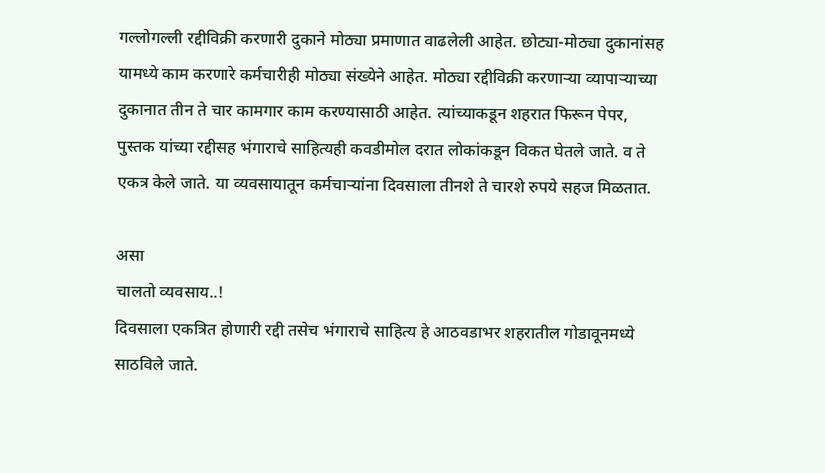गल्लोगल्ली रद्दीविक्री करणारी दुकाने मोठ्या प्रमाणात वाढलेली आहेत. छोट्या-मोठ्या दुकानांसह यामध्ये काम करणारे कर्मचारीही मोठ्या संख्येने आहेत. मोठ्या रद्दीविक्री करणाऱ्या व्यापाऱ्याच्या दुकानात तीन ते चार कामगार काम करण्यासाठी आहेत. त्यांच्याकडून शहरात फिरून पेपर, पुस्तक यांच्या रद्दीसह भंगाराचे साहित्यही कवडीमोल दरात लोकांकडून विकत घेतले जाते. व ते एकत्र केले जाते. या व्यवसायातून कर्मचाऱ्यांना दिवसाला तीनशे ते चारशे रुपये सहज मिळतात.

असा
चालतो व्यवसाय..!
दिवसाला एकत्रित होणारी रद्दी तसेच भंगाराचे साहित्य हे आठवडाभर शहरातील गोडावूनमध्ये साठविले जाते.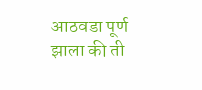आठवडा पूर्ण झाला की ती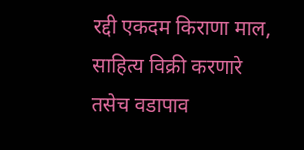रद्दी एकदम किराणा माल, साहित्य विक्री करणारे तसेच वडापाव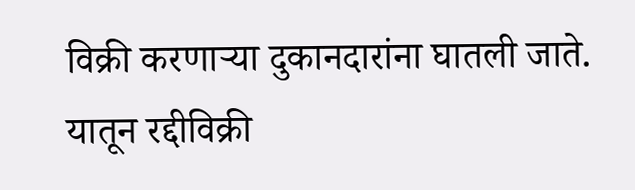विक्री करणाऱ्या दुकानदारांना घातली जाते. यातून रद्दीविक्री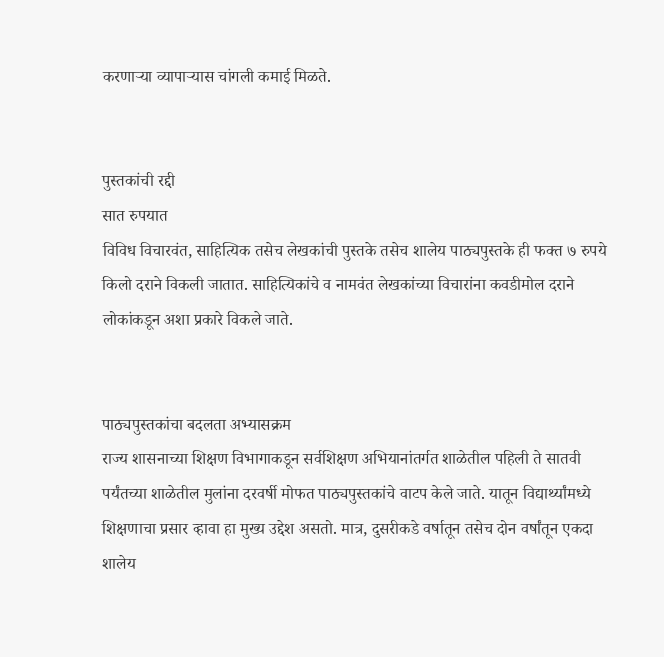करणाऱ्या व्यापाऱ्यास चांगली कमाई मिळते.


पुस्तकांची रद्दी
सात रुपयात
विविध विचारवंत, साहित्यिक तसेच लेखकांची पुस्तके तसेच शालेय पाठ्यपुस्तके ही फक्त ७ रुपये किलो दराने विकली जातात. साहित्यिकांचे व नामवंत लेखकांच्या विचारांना कवडीमोल दराने लोकांकडून अशा प्रकारे विकले जाते.


पाठ्यपुस्तकांचा बदलता अभ्यासक्रम
राज्य शासनाच्या शिक्षण विभागाकडून सर्वशिक्षण अभियानांतर्गत शाळेतील पहिली ते सातवी पर्यंतच्या शाळेतील मुलांना दरवर्षी मोफत पाठ्यपुस्तकांचे वाटप केले जाते. यातून विद्यार्थ्यांमध्ये शिक्षणाचा प्रसार व्हावा हा मुख्य उद्देश असतो. मात्र, दुसरीकडे वर्षातून तसेच दोन वर्षांतून एकदा शालेय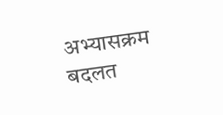अभ्यासक्रम बदलत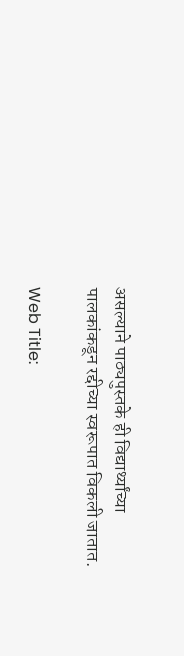असल्याने पाठ्यपुस्तके ही विद्यार्थ्यांच्या पालकांकडून रद्दीच्या स्वरूपात विकली जातात.

Web Title: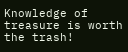Knowledge of treasure is worth the trash!